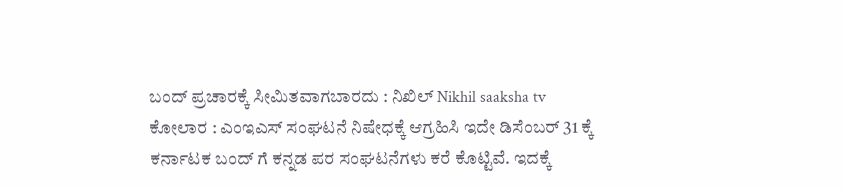ಬಂದ್ ಪ್ರಚಾರಕ್ಕೆ ಸೀಮಿತವಾಗಬಾರದು : ನಿಖಿಲ್ Nikhil saaksha tv
ಕೋಲಾರ : ಎಂಇಎಸ್ ಸಂಘಟನೆ ನಿಷೇಧಕ್ಕೆ ಆಗ್ರಹಿಸಿ ಇದೇ ಡಿಸೆಂಬರ್ 31 ಕ್ಕೆ ಕರ್ನಾಟಕ ಬಂದ್ ಗೆ ಕನ್ನಡ ಪರ ಸಂಘಟನೆಗಳು ಕರೆ ಕೊಟ್ಟಿವೆ. ಇದಕ್ಕೆ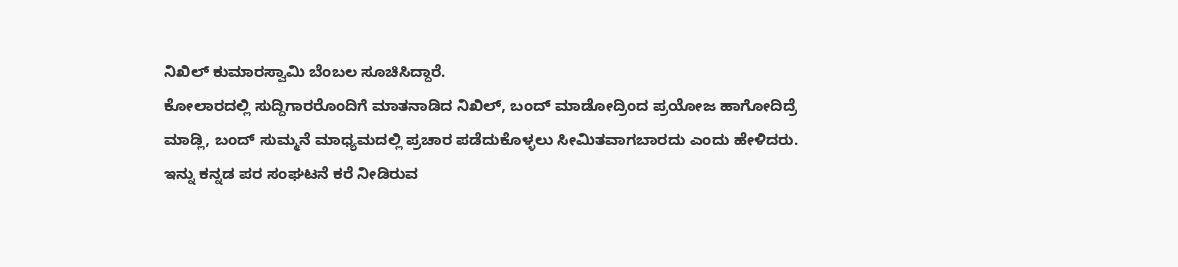ನಿಖಿಲ್ ಕುಮಾರಸ್ವಾಮಿ ಬೆಂಬಲ ಸೂಚಿಸಿದ್ದಾರೆ.
ಕೋಲಾರದಲ್ಲಿ ಸುದ್ದಿಗಾರರೊಂದಿಗೆ ಮಾತನಾಡಿದ ನಿಖಿಲ್, ಬಂದ್ ಮಾಡೋದ್ರಿಂದ ಪ್ರಯೋಜ ಹಾಗೋದಿದ್ರೆ ಮಾಡ್ಲಿ, ಬಂದ್ ಸುಮ್ಮನೆ ಮಾಧ್ಯಮದಲ್ಲಿ ಪ್ರಚಾರ ಪಡೆದುಕೊಳ್ಳಲು ಸೀಮಿತವಾಗಬಾರದು ಎಂದು ಹೇಳಿದರು.
ಇನ್ನು ಕನ್ನಡ ಪರ ಸಂಘಟನೆ ಕರೆ ನೀಡಿರುವ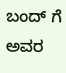ಬಂದ್ ಗೆ ಅವರ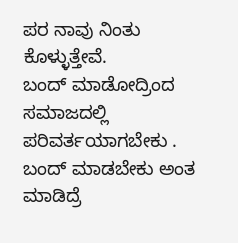ಪರ ನಾವು ನಿಂತು ಕೊಳ್ಳುತ್ತೇವೆ.
ಬಂದ್ ಮಾಡೋದ್ರಿಂದ ಸಮಾಜದಲ್ಲಿ ಪರಿವರ್ತಯಾಗಬೇಕು . ಬಂದ್ ಮಾಡಬೇಕು ಅಂತ ಮಾಡಿದ್ರೆ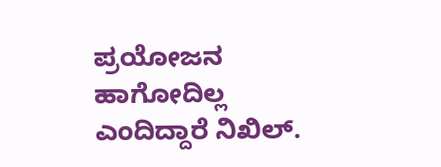ಪ್ರಯೋಜನ ಹಾಗೋದಿಲ್ಲ ಎಂದಿದ್ದಾರೆ ನಿಖಿಲ್.